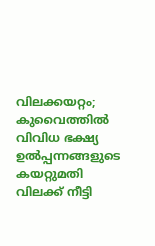വിലക്കയറ്റം; കുവൈത്തിൽ വിവിധ ഭക്ഷ്യ ഉൽപ്പന്നങ്ങളുടെ കയറ്റുമതി വിലക്ക് നീട്ടി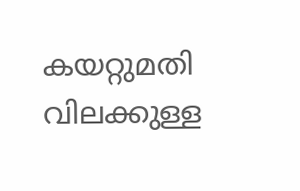കയറ്റുമതി വിലക്കുള്ള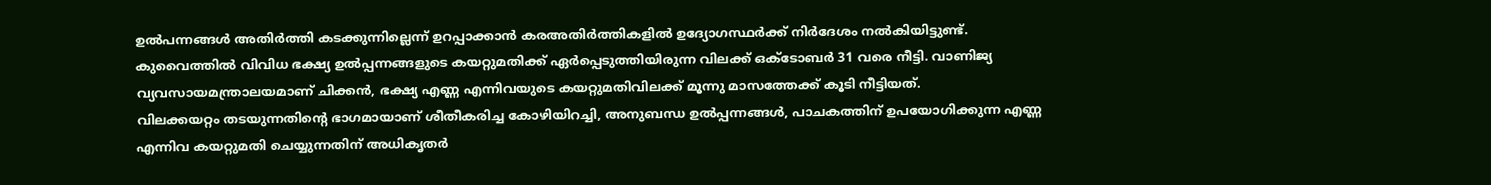ഉൽപന്നങ്ങൾ അതിർത്തി കടക്കുന്നില്ലെന്ന് ഉറപ്പാക്കാൻ കരഅതിർത്തികളിൽ ഉദ്യോഗസ്ഥർക്ക് നിർദേശം നൽകിയിട്ടുണ്ട്.
കുവൈത്തിൽ വിവിധ ഭക്ഷ്യ ഉൽപ്പന്നങ്ങളുടെ കയറ്റുമതിക്ക് ഏർപ്പെടുത്തിയിരുന്ന വിലക്ക് ഒക്ടോബർ 31 വരെ നീട്ടി. വാണിജ്യ വ്യവസായമന്ത്രാലയമാണ് ചിക്കൻ, ഭക്ഷ്യ എണ്ണ എന്നിവയുടെ കയറ്റുമതിവിലക്ക് മൂന്നു മാസത്തേക്ക് കൂടി നീട്ടിയത്.
വിലക്കയറ്റം തടയുന്നതിന്റെ ഭാഗമായാണ് ശീതീകരിച്ച കോഴിയിറച്ചി, അനുബന്ധ ഉൽപ്പന്നങ്ങൾ, പാചകത്തിന് ഉപയോഗിക്കുന്ന എണ്ണ എന്നിവ കയറ്റുമതി ചെയ്യുന്നതിന് അധികൃതർ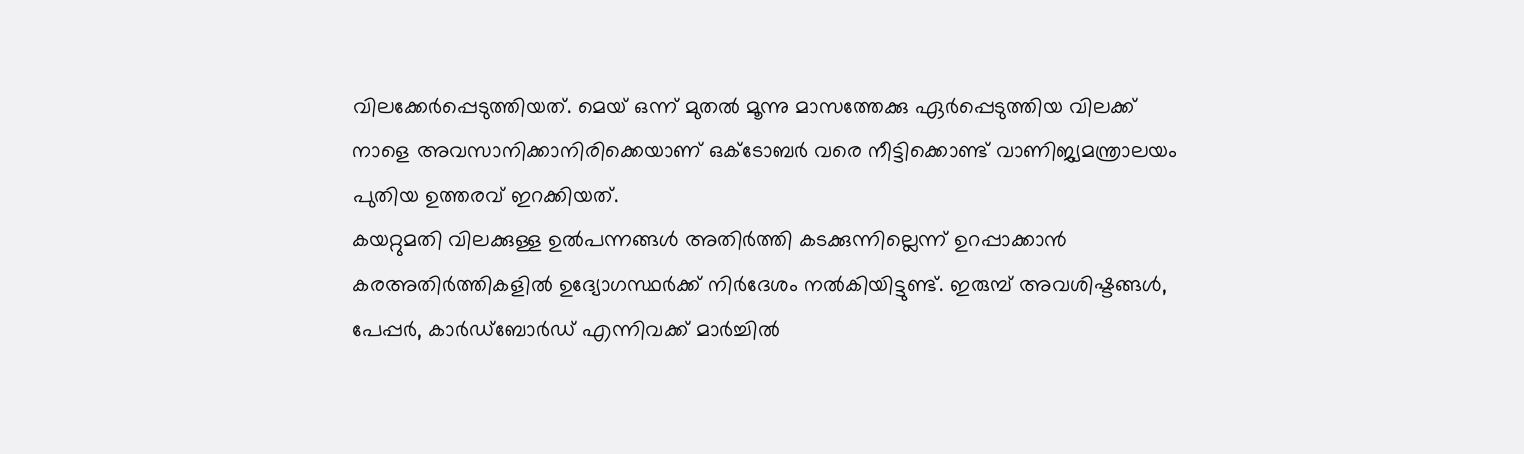വിലക്കേർപ്പെടുത്തിയത്. മെയ് ഒന്ന് മുതൽ മൂന്നു മാസത്തേക്കു ഏർപ്പെടുത്തിയ വിലക്ക് നാളെ അവസാനിക്കാനിരിക്കെയാണ് ഒക്ടോബർ വരെ നീട്ടിക്കൊണ്ട് വാണിജ്യമന്ത്രാലയം പുതിയ ഉത്തരവ് ഇറക്കിയത്.
കയറ്റുമതി വിലക്കുള്ള ഉൽപന്നങ്ങൾ അതിർത്തി കടക്കുന്നില്ലെന്ന് ഉറപ്പാക്കാൻ കരഅതിർത്തികളിൽ ഉദ്യോഗസ്ഥർക്ക് നിർദേശം നൽകിയിട്ടുണ്ട്. ഇരുമ്പ് അവശിഷ്ടങ്ങൾ, പേപ്പർ, കാർഡ്ബോർഡ് എന്നിവക്ക് മാർച്ചിൽ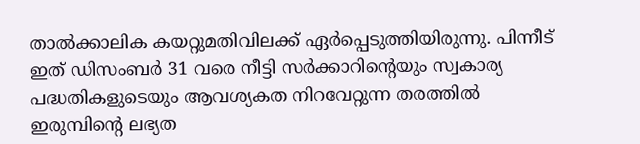താൽക്കാലിക കയറ്റുമതിവിലക്ക് ഏർപ്പെടുത്തിയിരുന്നു. പിന്നീട് ഇത് ഡിസംബർ 31 വരെ നീട്ടി സർക്കാറിന്റെയും സ്വകാര്യ പദ്ധതികളുടെയും ആവശ്യകത നിറവേറ്റുന്ന തരത്തിൽ ഇരുമ്പിന്റെ ലഭ്യത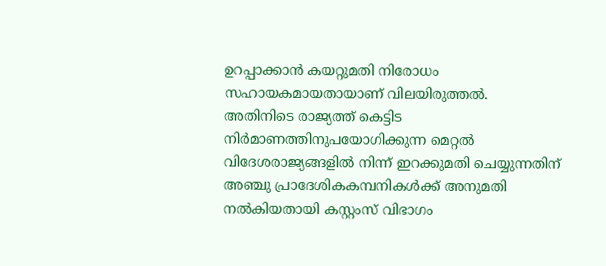ഉറപ്പാക്കാൻ കയറ്റുമതി നിരോധം സഹായകമായതായാണ് വിലയിരുത്തൽ.
അതിനിടെ രാജ്യത്ത് കെട്ടിട നിർമാണത്തിനുപയോഗിക്കുന്ന മെറ്റൽ വിദേശരാജ്യങ്ങളിൽ നിന്ന് ഇറക്കുമതി ചെയ്യുന്നതിന് അഞ്ചു പ്രാദേശികകമ്പനികൾക്ക് അനുമതി നൽകിയതായി കസ്റ്റംസ് വിഭാഗം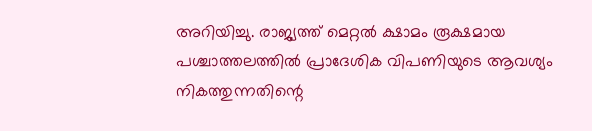അറിയിച്ചു. രാജ്യത്ത് മെറ്റൽ ക്ഷാമം രൂക്ഷമായ പശ്ചാത്തലത്തിൽ പ്രാദേശിക വിപണിയുടെ ആവശ്യം നികത്തുന്നതിന്റെ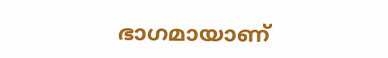ഭാഗമായാണ്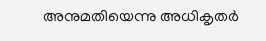അനുമതിയെന്നു അധികൃതർ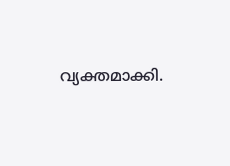വ്യക്തമാക്കി.